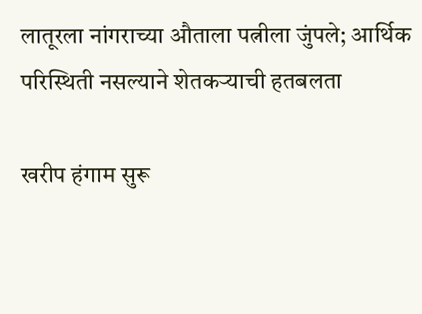लातूरला नांगराच्या औताला पत्नीला जुंपले; आर्थिक परिस्थिती नसल्याने शेतकऱ्याची हतबलता

खरीप हंगाम सुरू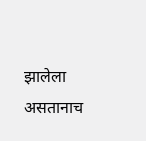झालेला असतानाच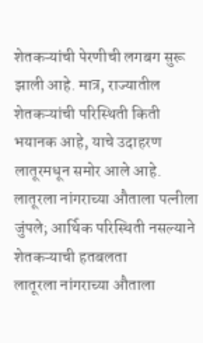शेतकऱ्यांची पेरणीची लगबग सुरू झाली आहे. मात्र, राज्यातील शेतकऱ्यांची परिस्थिती किती भयानक आहे, याचे उदाहरण लातूरमधून समोर आले आहे.
लातूरला नांगराच्या औताला पत्नीला जुंपले; आर्थिक परिस्थिती नसल्याने शेतकऱ्याची हतबलता
लातूरला नांगराच्या औताला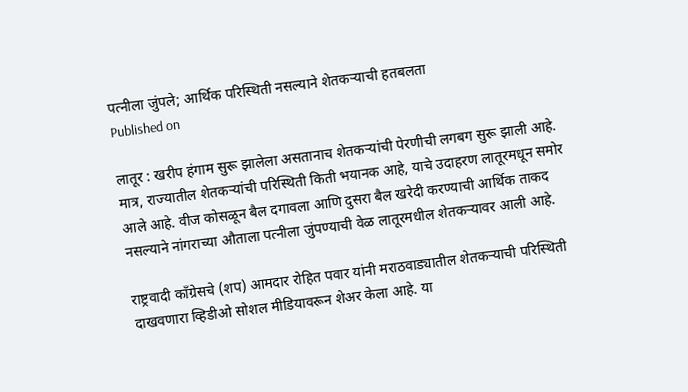पत्नीला जुंपले; आर्थिक परिस्थिती नसल्याने शेतकऱ्याची हतबलता
Published on

लातूर : खरीप हंगाम सुरू झालेला असतानाच शेतकऱ्यांची पेरणीची लगबग सुरू झाली आहे. मात्र, राज्यातील शेतकऱ्यांची परिस्थिती किती भयानक आहे, याचे उदाहरण लातूरमधून समोर आले आहे. वीज कोसळून बैल दगावला आणि दुसरा बैल खरेदी करण्याची आर्थिक ताकद नसल्याने नांगराच्या औताला पत्नीला जुंपण्याची वेळ लातूरमधील शेतकऱ्यावर आली आहे.

राष्ट्रवादी काँग्रेसचे (शप) आमदार रोहित पवार यांनी मराठवाड्यातील शेतकऱ्याची परिस्थिती दाखवणारा व्हिडीओ सोशल मीडियावरून शेअर केला आहे. या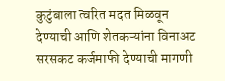कुटुंबाला त्वरित मदत मिळवून देण्याची आणि शेतकऱ्यांना विनाअट सरसकट कर्जमाफी देण्याची मागणी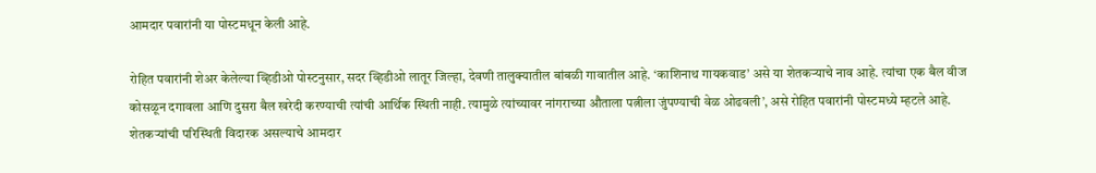आमदार पवारांनी या पोस्टमधून केली आहे.

रोहित पवारांनी शेअर केलेल्या व्हिडीओ पोस्टनुसार, सदर व्हिडीओ लातूर जिल्हा, देवणी तालुक्यातील बांबळी गावातील आहे. ‘काशिनाथ गायकवाड’ असे या शेतकऱ्याचे नाव आहे. त्यांचा एक बैल वीज कोसळून दगावला आणि दुसरा बैल खरेदी करण्याची त्यांची आर्थिक स्थिती नाही. त्यामुळे त्यांच्यावर नांगराच्या औताला पत्नीला जुंपण्याची वेळ ओढवली’, असे रोहित पवारांनी पोस्टमध्ये म्हटले आहे. शेतकऱ्यांची परिस्थिती विदारक असल्याचे आमदार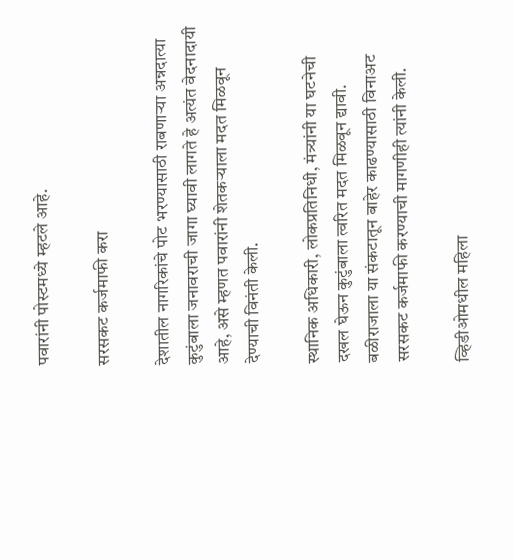पवारांनी पोस्टमध्ये म्हटले आहे.

सरसकट कर्जमाफी करा

देशातील नागरिकांचे पोट भरण्यासाठी राबणाऱ्या अन्नदात्या कुटुंबाला जनावराची जागा घ्यावी लागते हे अत्यंत वेदनादायी आहे, असे म्हणत पवारांनी शेतकऱ्याला मदत मिळवून देण्याची विनंती केली.

स्थानिक अधिकारी, लोकप्रतिनिधी, मंत्र्यांनी या घटनेची दखल घेऊन कुटुंबाला त्वरित मदत मिळवून द्यावी. बळीराजाला या संकटातून बाहेर काढण्यासाठी विनाअट सरसकट कर्जमाफी करण्याची मागणीही त्यांनी केली.

व्हिडीओमधील महिला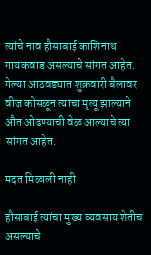त्यांचे नाव हौसाबाई काशिनाथ गायकवाड असल्याचे सांगत आहेत. गेल्या आठवड्यात शुक्रवारी बैलावर वीज कोसळून त्याचा मृत्यू झाल्याने औत ओढण्याची वेळ आल्याचे त्या सांगत आहेत.

मदत मिळाली नाही

हौसाबाई त्यांचा मुख्य व्यवसाय शेतीच असल्याचे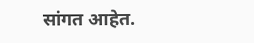सांगत आहेत.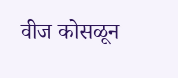वीज कोसळून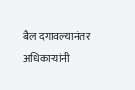बैल दगावल्यानंतर अधिकाऱ्यांनी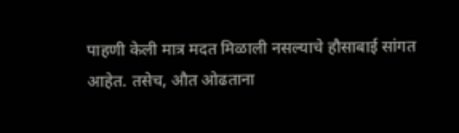पाहणी केली मात्र मदत मिळाली नसल्याचे हौसाबाई सांगत आहेत. तसेच, औत ओढताना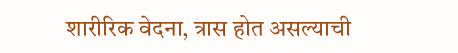शारीरिक वेदना, त्रास होत असल्याची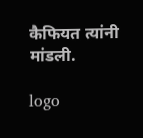कैफियत त्यांनी मांडली.

logo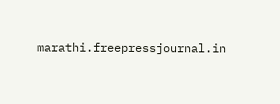marathi.freepressjournal.in